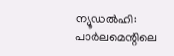ന്യൂഡൽഹി: പാർലമെന്റിലെ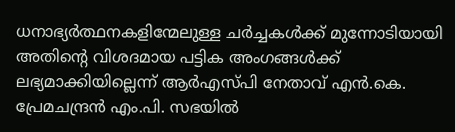ധനാഭ്യർത്ഥനകളിന്മേലുള്ള ചർച്ചകൾക്ക് മുന്നോടിയായി അതിന്റെ വിശദമായ പട്ടിക അംഗങ്ങൾക്ക് ലഭ്യമാക്കിയില്ലെന്ന് ആർഎസ്പി നേതാവ് എൻ.കെ. പ്രേമചന്ദ്രൻ എം.പി. സഭയിൽ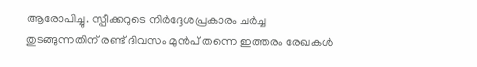ആരോപിച്ചു. സ്പീക്കറുടെ നിർദ്ദേശപ്രകാരം ചർച്ച തുടങ്ങുന്നതിന് രണ്ട് ദിവസം മുൻപ് തന്നെ ഇത്തരം രേഖകൾ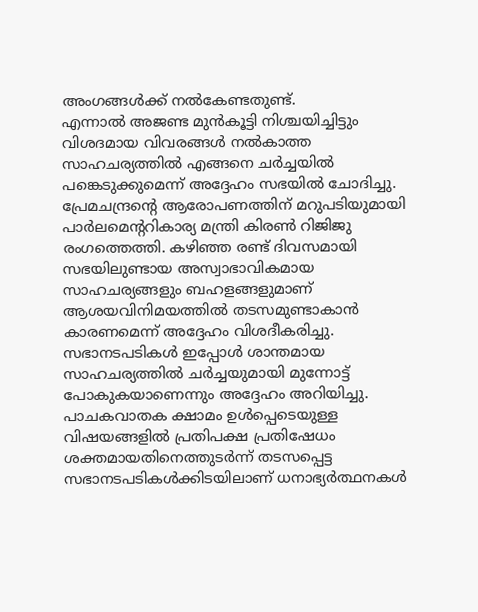അംഗങ്ങൾക്ക് നൽകേണ്ടതുണ്ട്.
എന്നാൽ അജണ്ട മുൻകൂട്ടി നിശ്ചയിച്ചിട്ടും വിശദമായ വിവരങ്ങൾ നൽകാത്ത സാഹചര്യത്തിൽ എങ്ങനെ ചർച്ചയിൽ പങ്കെടുക്കുമെന്ന് അദ്ദേഹം സഭയിൽ ചോദിച്ചു. പ്രേമചന്ദ്രന്റെ ആരോപണത്തിന് മറുപടിയുമായി പാർലമെന്ററികാര്യ മന്ത്രി കിരൺ റിജിജു രംഗത്തെത്തി. കഴിഞ്ഞ രണ്ട് ദിവസമായി സഭയിലുണ്ടായ അസ്വാഭാവികമായ സാഹചര്യങ്ങളും ബഹളങ്ങളുമാണ് ആശയവിനിമയത്തിൽ തടസമുണ്ടാകാൻ കാരണമെന്ന് അദ്ദേഹം വിശദീകരിച്ചു. സഭാനടപടികൾ ഇപ്പോൾ ശാന്തമായ സാഹചര്യത്തിൽ ചർച്ചയുമായി മുന്നോട്ട് പോകുകയാണെന്നും അദ്ദേഹം അറിയിച്ചു.
പാചകവാതക ക്ഷാമം ഉൾപ്പെടെയുള്ള വിഷയങ്ങളിൽ പ്രതിപക്ഷ പ്രതിഷേധം ശക്തമായതിനെത്തുടർന്ന് തടസപ്പെട്ട സഭാനടപടികൾക്കിടയിലാണ് ധനാഭ്യർത്ഥനകൾ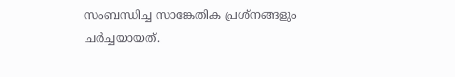സംബന്ധിച്ച സാങ്കേതിക പ്രശ്നങ്ങളും ചർച്ചയായത്.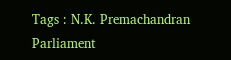Tags : N.K. Premachandran Parliament